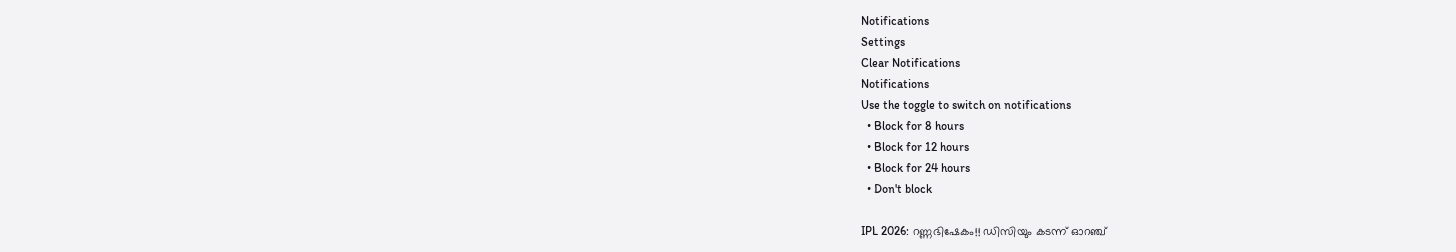Notifications
Settings
Clear Notifications
Notifications
Use the toggle to switch on notifications
  • Block for 8 hours
  • Block for 12 hours
  • Block for 24 hours
  • Don't block

IPL 2026: റണ്ണഭിഷേകം!! ഡിസിയും കടന്ന് ഓറഞ്ച്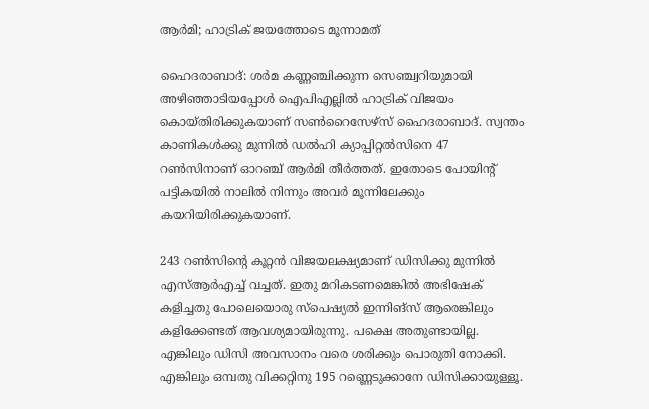ആര്‍മി; ഹാട്രിക് ജയത്തോടെ മൂന്നാമത്

ഹൈദരാബാദ്: ശര്‍മ കണ്ണഞ്ചിക്കുന്ന സെഞ്ച്വറിയുമായി അഴിഞ്ഞാടിയപ്പോള്‍ ഐപിഎല്ലില്‍ ഹാട്രിക് വിജയം കൊയ്തിരിക്കുകയാണ് സണ്‍റൈസേഴ്‌സ് ഹൈദരാബാദ്. സ്വന്തം കാണികള്‍ക്കു മുന്നില്‍ ഡല്‍ഹി ക്യാപ്പിറ്റല്‍സിനെ 47 റണ്‍സിനാണ് ഓറഞ്ച് ആര്‍മി തീര്‍ത്തത്. ഇതോടെ പോയിന്റ് പട്ടികയില്‍ നാലില്‍ നിന്നും അവര്‍ മൂന്നിലേക്കും കയറിയിരിക്കുകയാണ്.

243 റണ്‍സിന്റെ കൂറ്റന്‍ വിജയലക്ഷ്യമാണ് ഡിസിക്കു മുന്നില്‍ എസ്ആര്‍എച്ച് വച്ചത്. ഇതു മറികടണമെങ്കില്‍ അഭിഷേക് കളിച്ചതു പോലെയൊരു സ്‌പെഷ്യല്‍ ഇന്നിങ്‌സ് ആരെങ്കിലും കളിക്കേണ്ടത് ആവശ്യമായിരുന്നു. പക്ഷെ അതുണ്ടായില്ല. എങ്കിലും ഡിസി അവസാനം വരെ ശരിക്കും പൊരുതി നോക്കി. എങ്കിലും ഒമ്പതു വിക്കറ്റിനു 195 റണ്ണെടുക്കാനേ ഡിസിക്കായുള്ളൂ.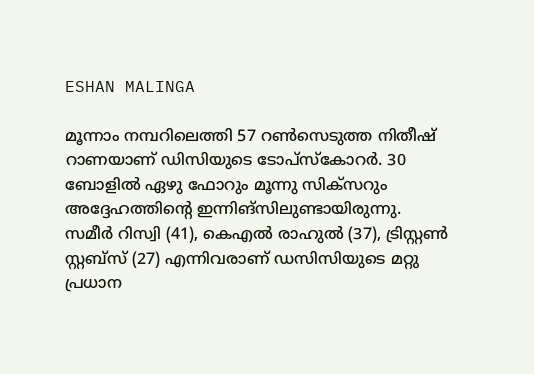ESHAN MALINGA

മൂന്നാം നമ്പറിലെത്തി 57 റണ്‍സെടുത്ത നിതീഷ് റാണയാണ് ഡിസിയുടെ ടോപ്‌സ്‌കോറര്‍. 30 ബോളില്‍ ഏഴു ഫോറും മൂന്നു സിക്‌സറും അദ്ദേഹത്തിന്റെ ഇന്നിങ്‌സിലുണ്ടായിരുന്നു. സമീര്‍ റിസ്വി (41), കെഎല്‍ രാഹുല്‍ (37), ട്രിസ്റ്റണ്‍ സ്റ്റബ്‌സ് (27) എന്നിവരാണ് ഡസിസിയുടെ മറ്റു പ്രധാന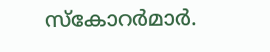സ്‌കോറര്‍മാര്‍.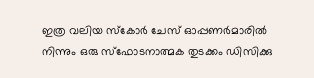ഇത്ര വലിയ സ്‌കോര്‍ ചേസ് ഓപ്പണര്‍മാരില്‍ നിന്നും ഒരു സ്‌ഫോടനാത്മക തുടക്കം ഡിസിക്കു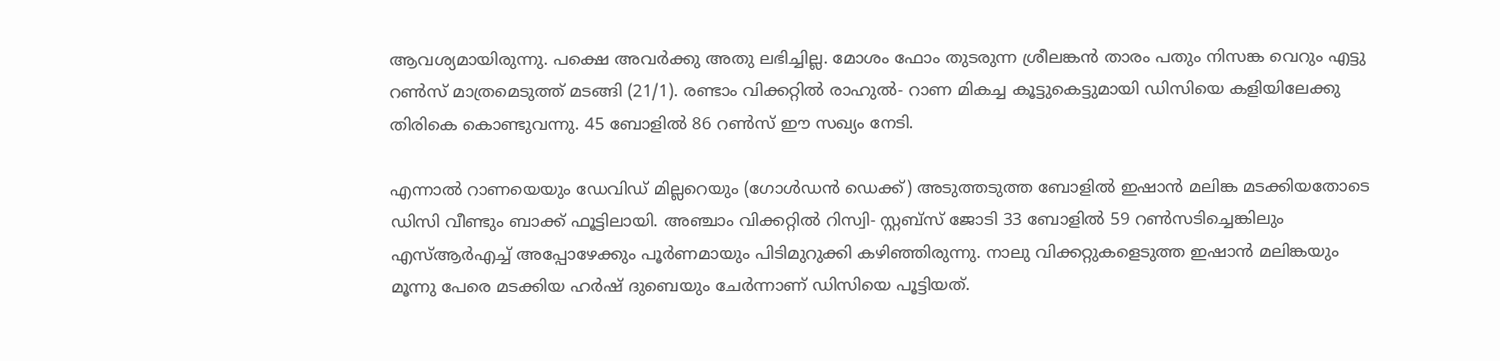ആവശ്യമായിരുന്നു. പക്ഷെ അവര്‍ക്കു അതു ലഭിച്ചില്ല. മോശം ഫോം തുടരുന്ന ശ്രീലങ്കന്‍ താരം പതും നിസങ്ക വെറും എട്ടു റണ്‍സ് മാത്രമെടുത്ത് മടങ്ങി (21/1). രണ്ടാം വിക്കറ്റില്‍ രാഹുല്‍- റാണ മികച്ച കൂട്ടുകെട്ടുമായി ഡിസിയെ കളിയിലേക്കു തിരികെ കൊണ്ടുവന്നു. 45 ബോളില്‍ 86 റണ്‍സ് ഈ സഖ്യം നേടി.

എന്നാല്‍ റാണയെയും ഡേവിഡ് മില്ലറെയും (ഗോള്‍ഡന്‍ ഡെക്ക്) അടുത്തടുത്ത ബോളില്‍ ഇഷാന്‍ മലിങ്ക മടക്കിയതോടെ ഡിസി വീണ്ടും ബാക്ക് ഫൂട്ടിലായി. അഞ്ചാം വിക്കറ്റില്‍ റിസ്വി- സ്റ്റബ്‌സ് ജോടി 33 ബോളില്‍ 59 റണ്‍സടിച്ചെങ്കിലും എസ്ആര്‍എച്ച് അപ്പോഴേക്കും പൂര്‍ണമായും പിടിമുറുക്കി കഴിഞ്ഞിരുന്നു. നാലു വിക്കറ്റുകളെടുത്ത ഇഷാന്‍ മലിങ്കയും മൂന്നു പേരെ മടക്കിയ ഹര്‍ഷ് ദുബെയും ചേര്‍ന്നാണ് ഡിസിയെ പൂട്ടിയത്.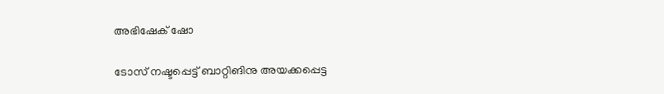അഭിഷേക് ഷോ

ടോസ് നഷ്ടപ്പെട്ട് ബാറ്റിങിനു അയക്കപ്പെട്ട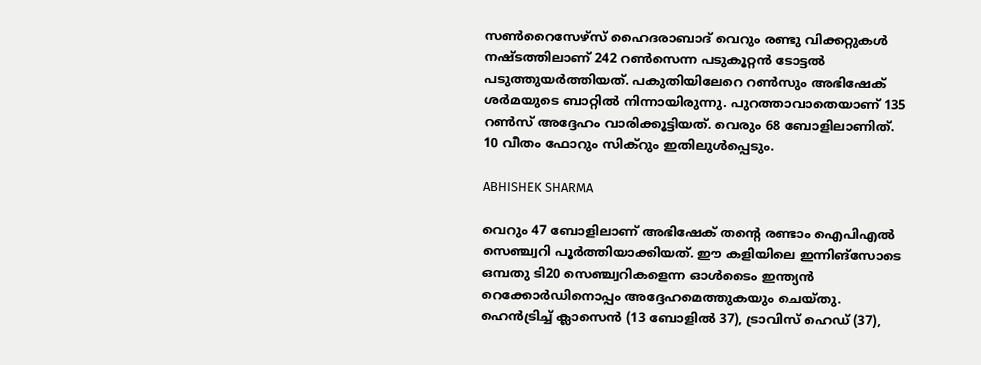സണ്‍റൈസേഴ്‌സ് ഹൈദരാബാദ് വെറും രണ്ടു വിക്കറ്റുകള്‍ നഷ്ടത്തിലാണ് 242 റണ്‍സെന്ന പടുകൂറ്റന്‍ ടോട്ടല്‍ പടുത്തുയര്‍ത്തിയത്. പകുതിയിലേറെ റണ്‍സും അഭിഷേക് ശര്‍മയുടെ ബാറ്റില്‍ നിന്നായിരുന്നു. പുറത്താവാതെയാണ് 135 റണ്‍സ് അദ്ദേഹം വാരിക്കൂട്ടിയത്. വെരും 68 ബോളിലാണിത്. 10 വീതം ഫോറും സിക്‌റും ഇതിലുള്‍പ്പെടും.

ABHISHEK SHARMA

വെറും 47 ബോളിലാണ് അഭിഷേക് തന്റെ രണ്ടാം ഐപിഎല്‍ സെഞ്ച്വറി പൂര്‍ത്തിയാക്കിയത്. ഈ കളിയിലെ ഇന്നിങ്‌സോടെ ഒമ്പതു ടി20 സെഞ്ച്വറികളെന്ന ഓള്‍ടൈം ഇന്ത്യന്‍ റെക്കോര്‍ഡിനൊപ്പം അദ്ദേഹമെത്തുകയും ചെയ്തു. ഹെന്‍ട്രിച്ച് ക്ലാസെന്‍ (13 ബോളില്‍ 37), ട്രാവിസ് ഹെഡ് (37),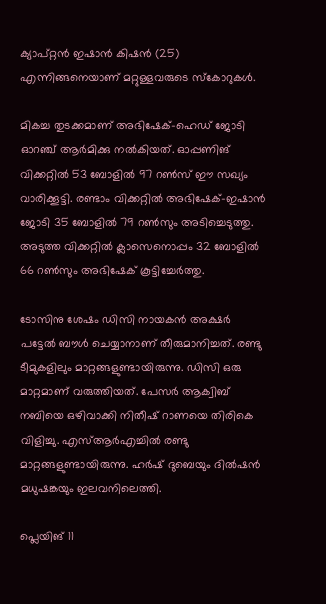ക്യാപ്റ്റന്‍ ഇഷാന്‍ കിഷന്‍ (25) എന്നിങ്ങനെയാണ് മറ്റുള്ളവരുടെ സ്‌കോറുകള്‍.

മികച്ച തുടക്കമാണ് അഭിഷേക്-ഹെഡ് ജോടി ഓറഞ്ച് ആര്‍മിക്കു നല്‍കിയത്. ഓപ്പണിങ് വിക്കറ്റില്‍ 53 ബോളില്‍ 97 റണ്‍സ് ഈ സഖ്യം വാരിക്കൂട്ടി. രണ്ടാം വിക്കറ്റില്‍ അഭിഷേക്-ഇഷാന്‍ ജോടി 35 ബോളില്‍ 79 റണ്‍സും അടിച്ചെടുത്തു. അടുത്ത വിക്കറ്റില്‍ ക്ലാസെനൊപ്പം 32 ബോളില്‍ 66 റണ്‍സും അഭിഷേക് കൂട്ടിച്ചേര്‍ത്തു.

ടോസിനു ശേഷം ഡിസി നായകന്‍ അക്ഷര്‍ പട്ടേല്‍ ബൗള്‍ ചെയ്യാനാണ് തീരുമാനിച്ചത്. രണ്ടു ടീമുകളിലും മാറ്റങ്ങളുണ്ടായിരുന്നു. ഡിസി ഒരു മാറ്റമാണ് വരുത്തിയത്. പേസര്‍ ആക്വിബ് നബിയെ ഒഴിവാക്കി നിതീഷ് റാണയെ തിരികെ വിളിച്ചു. എസ്ആര്‍എച്ചില്‍ രണ്ടു മാറ്റങ്ങളുണ്ടായിരുന്നു. ഹര്‍ഷ് ദുബെയും ദില്‍ഷന്‍ മധുഷങ്കയും ഇലവനിലെത്തി.

പ്ലെയിങ് 11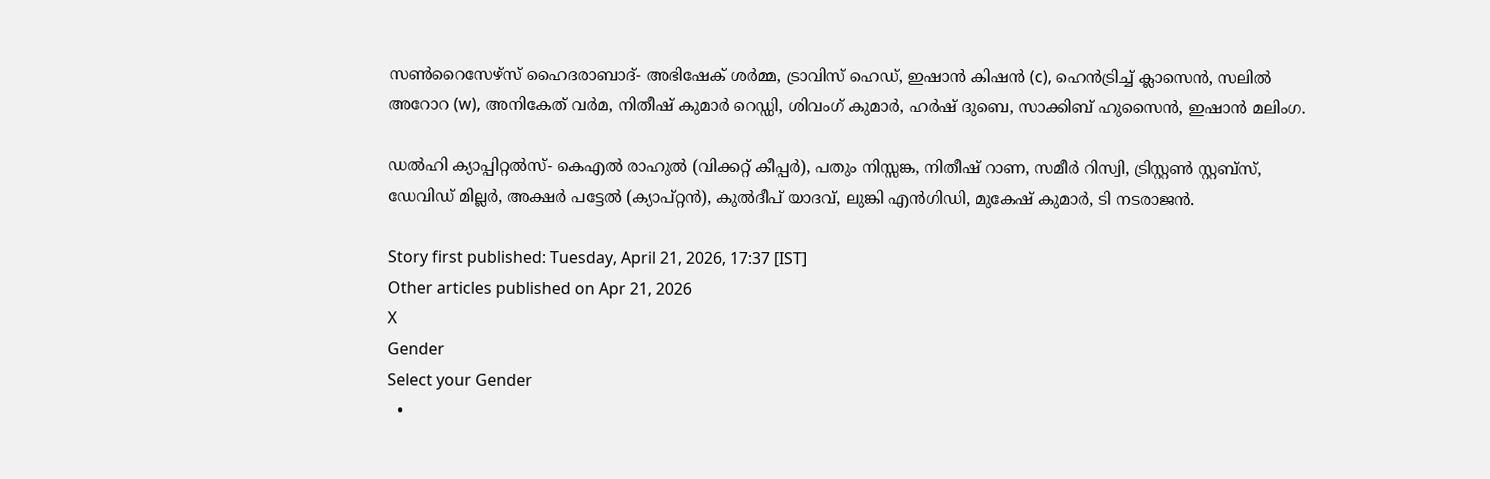സണ്‍റൈസേഴ്‌സ് ഹൈദരാബാദ്- അഭിഷേക് ശര്‍മ്മ, ട്രാവിസ് ഹെഡ്, ഇഷാന്‍ കിഷന്‍ (c), ഹെന്‍ട്രിച്ച് ക്ലാസെന്‍, സലില്‍ അറോറ (w), അനികേത് വര്‍മ, നിതീഷ് കുമാര്‍ റെഡ്ഡി, ശിവംഗ് കുമാര്‍, ഹര്‍ഷ് ദുബെ, സാക്കിബ് ഹുസൈന്‍, ഇഷാന്‍ മലിംഗ.

ഡല്‍ഹി ക്യാപ്പിറ്റല്‍സ്- കെഎല്‍ രാഹുല്‍ (വിക്കറ്റ് കീപ്പര്‍), പതും നിസ്സങ്ക, നിതീഷ് റാണ, സമീര്‍ റിസ്വി, ട്രിസ്റ്റണ്‍ സ്റ്റബ്‌സ്, ഡേവിഡ് മില്ലര്‍, അക്ഷര്‍ പട്ടേല്‍ (ക്യാപ്റ്റന്‍), കുല്‍ദീപ് യാദവ്, ലുങ്കി എന്‍ഗിഡി, മുകേഷ് കുമാര്‍, ടി നടരാജന്‍.

Story first published: Tuesday, April 21, 2026, 17:37 [IST]
Other articles published on Apr 21, 2026
X
Gender
Select your Gender
  •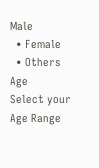Male
  • Female
  • Others
Age
Select your Age Range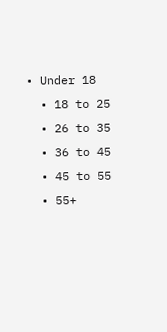• Under 18
  • 18 to 25
  • 26 to 35
  • 36 to 45
  • 45 to 55
  • 55+